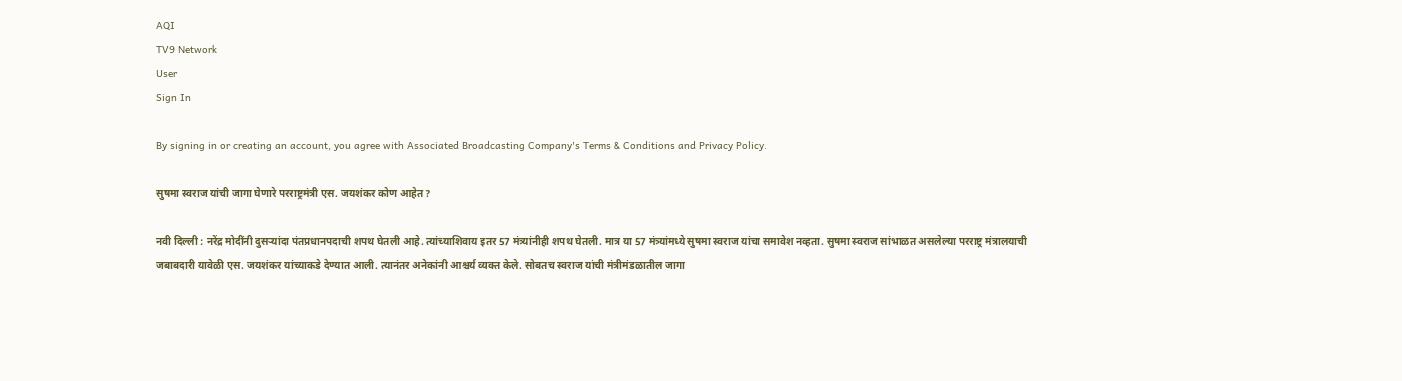AQI
TV9 Network
User
Sign In

By signing in or creating an account, you agree with Associated Broadcasting Company's Terms & Conditions and Privacy Policy.

सुषमा स्वराज यांची जागा घेणारे परराष्ट्रमंत्री एस. जयशंकर कोण आहेत?

नवी दिल्ली : नरेंद्र मोदींनी दुसऱ्यांदा पंतप्रधानपदाची शपथ घेतली आहे. त्यांच्याशिवाय इतर 57 मंत्र्यांनीही शपथ घेतली. मात्र या 57 मंत्र्यांमध्ये सुषमा स्वराज यांचा समावेश नव्हता. सुषमा स्वराज सांभाळत असलेल्या परराष्ट्र मंत्रालयाची जबाबदारी यावेळी एस. जयशंकर यांच्याकडे देण्यात आली. त्यानंतर अनेकांनी आश्चर्य व्यक्त केले. सोबतच स्वराज यांची मंत्रीमंडळातील जागा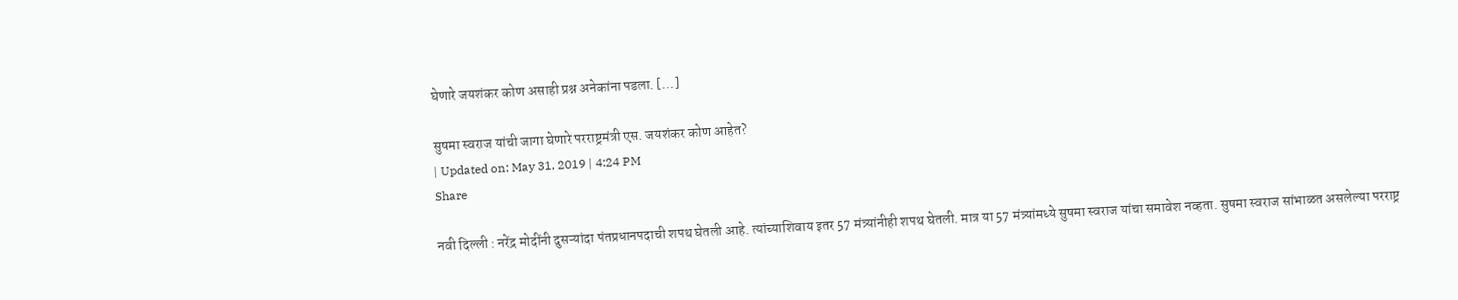घेणारे जयशंकर कोण असाही प्रश्न अनेकांना पडला. […]

सुषमा स्वराज यांची जागा घेणारे परराष्ट्रमंत्री एस. जयशंकर कोण आहेत?
| Updated on: May 31, 2019 | 4:24 PM
Share

नवी दिल्ली : नरेंद्र मोदींनी दुसऱ्यांदा पंतप्रधानपदाची शपथ घेतली आहे. त्यांच्याशिवाय इतर 57 मंत्र्यांनीही शपथ घेतली. मात्र या 57 मंत्र्यांमध्ये सुषमा स्वराज यांचा समावेश नव्हता. सुषमा स्वराज सांभाळत असलेल्या परराष्ट्र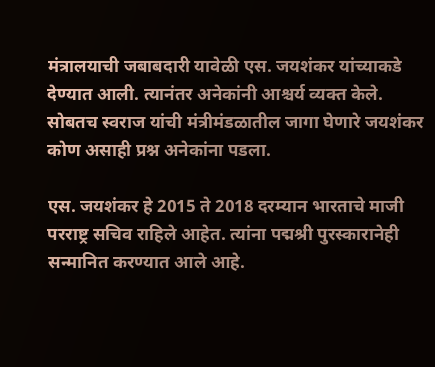मंत्रालयाची जबाबदारी यावेळी एस. जयशंकर यांच्याकडे देण्यात आली. त्यानंतर अनेकांनी आश्चर्य व्यक्त केले. सोबतच स्वराज यांची मंत्रीमंडळातील जागा घेणारे जयशंकर कोण असाही प्रश्न अनेकांना पडला.

एस. जयशंकर हे 2015 ते 2018 दरम्यान भारताचे माजी परराष्ट्र सचिव राहिले आहेत. त्यांना पद्मश्री पुरस्कारानेही सन्मानित करण्यात आले आहे.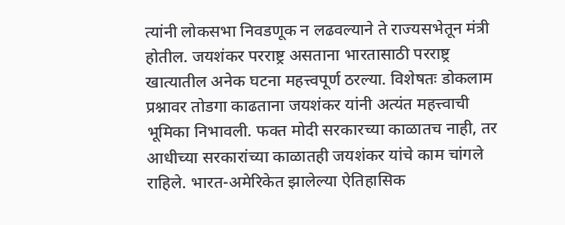त्यांनी लोकसभा निवडणूक न लढवल्याने ते राज्यसभेतून मंत्री होतील. जयशंकर परराष्ट्र असताना भारतासाठी परराष्ट्र खात्यातील अनेक घटना महत्त्वपूर्ण ठरल्या. विशेषतः डोकलाम प्रश्नावर तोडगा काढताना जयशंकर यांनी अत्यंत महत्त्वाची भूमिका निभावली. फक्त मोदी सरकारच्या काळातच नाही, तर आधीच्या सरकारांच्या काळातही जयशंकर यांचे काम चांगले राहिले. भारत-अमेरिकेत झालेल्या ऐतिहासिक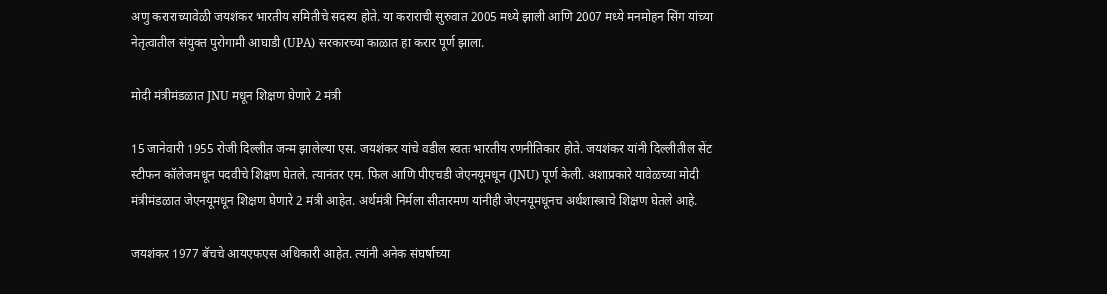अणु कराराच्यावेळी जयशंकर भारतीय समितीचे सदस्य होते. या कराराची सुरुवात 2005 मध्ये झाली आणि 2007 मध्ये मनमोहन सिंग यांच्या नेतृत्वातील संयुक्त पुरोगामी आघाडी (UPA) सरकारच्या काळात हा करार पूर्ण झाला.

मोदी मंत्रीमंडळात JNU मधून शिक्षण घेणारे 2 मंत्री

15 जानेवारी 1955 रोजी दिल्लीत जन्म झालेल्या एस. जयशंकर यांचे वडील स्वतः भारतीय रणनीतिकार होते. जयशंकर यांनी दिल्लीतील सेंट स्टीफन कॉलेजमधून पदवीचे शिक्षण घेतले. त्यानंतर एम. फिल आणि पीएचडी जेएनयूमधून (JNU) पूर्ण केली. अशाप्रकारे यावेळच्या मोदी मंत्रीमंडळात जेएनयूमधून शिक्षण घेणारे 2 मंत्री आहेत. अर्थमंत्री निर्मला सीतारमण यांनीही जेएनयूमधूनच अर्थशास्त्राचे शिक्षण घेतले आहे.

जयशंकर 1977 बॅचचे आयएफएस अधिकारी आहेत. त्यांनी अनेक संघर्षाच्या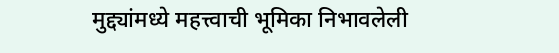मुद्द्यांमध्ये महत्त्वाची भूमिका निभावलेली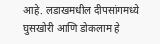आहे. लडाखमधील दीपसांगमध्ये घुसखोरी आणि डोकलाम हे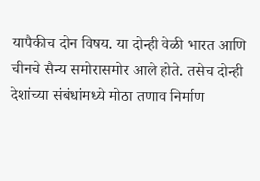यापैकीच दोन विषय. या दोन्ही वेळी भारत आणि चीनचे सैन्य समोरासमोर आले होते. तसेच दोन्ही देशांच्या संबंधांमध्ये मोठा तणाव निर्माण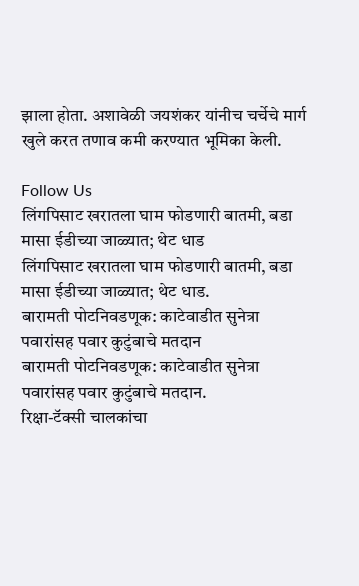झाला होता. अशावेळी जयशंकर यांनीच चर्चेचे मार्ग खुले करत तणाव कमी करण्यात भूमिका केली.

Follow Us
लिंगपिसाट खरातला घाम फोडणारी बातमी, बडा मासा ईडीच्या जाळ्यात; थेट धाड
लिंगपिसाट खरातला घाम फोडणारी बातमी, बडा मासा ईडीच्या जाळ्यात; थेट धाड.
बारामती पोटनिवडणूक: काटेवाडीत सुनेत्रा पवारांसह पवार कुटुंबाचे मतदान
बारामती पोटनिवडणूक: काटेवाडीत सुनेत्रा पवारांसह पवार कुटुंबाचे मतदान.
रिक्षा-टॅक्सी चालकांचा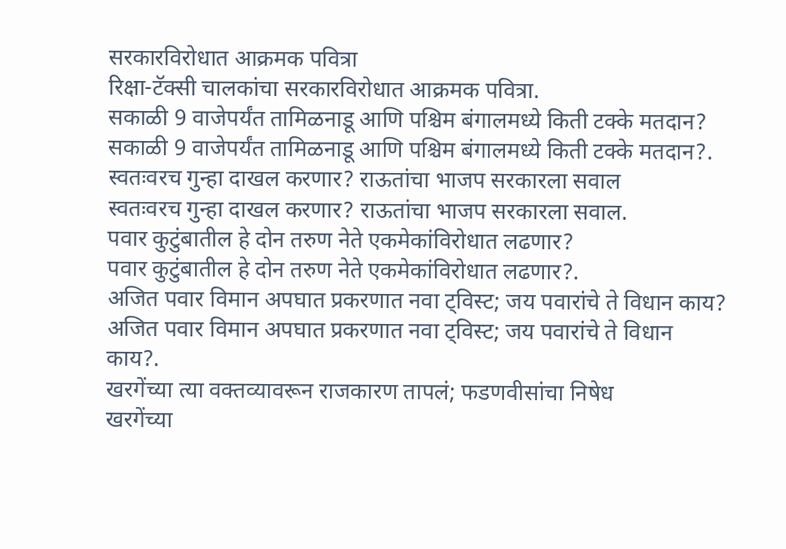सरकारविरोधात आक्रमक पवित्रा
रिक्षा-टॅक्सी चालकांचा सरकारविरोधात आक्रमक पवित्रा.
सकाळी 9 वाजेपर्यंत तामिळनाडू आणि पश्चिम बंगालमध्ये किती टक्के मतदान?
सकाळी 9 वाजेपर्यंत तामिळनाडू आणि पश्चिम बंगालमध्ये किती टक्के मतदान?.
स्वतःवरच गुन्हा दाखल करणार? राऊतांचा भाजप सरकारला सवाल
स्वतःवरच गुन्हा दाखल करणार? राऊतांचा भाजप सरकारला सवाल.
पवार कुटुंबातील हे दोन तरुण नेते एकमेकांविरोधात लढणार?
पवार कुटुंबातील हे दोन तरुण नेते एकमेकांविरोधात लढणार?.
अजित पवार विमान अपघात प्रकरणात नवा ट्विस्ट; जय पवारांचे ते विधान काय?
अजित पवार विमान अपघात प्रकरणात नवा ट्विस्ट; जय पवारांचे ते विधान काय?.
खरगेंच्या त्या वक्तव्यावरून राजकारण तापलं; फडणवीसांचा निषेध
खरगेंच्या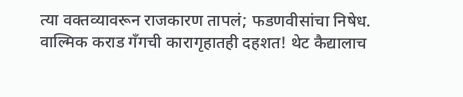त्या वक्तव्यावरून राजकारण तापलं; फडणवीसांचा निषेध.
वाल्मिक कराड गँगची कारागृहातही दहशत! थेट कैद्यालाच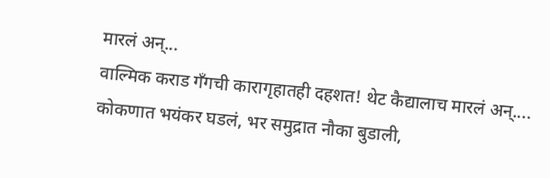मारलं अन्...
वाल्मिक कराड गँगची कारागृहातही दहशत! थेट कैद्यालाच मारलं अन्....
कोकणात भयंकर घडलं, भर समुद्रात नौका बुडाली,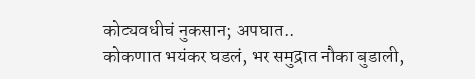कोट्यवधीचं नुकसान; अपघात..
कोकणात भयंकर घडलं, भर समुद्रात नौका बुडाली,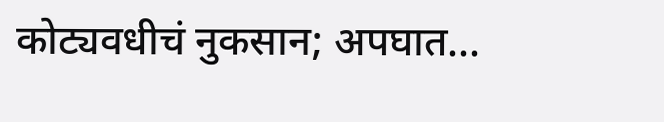कोट्यवधीचं नुकसान; अपघात...